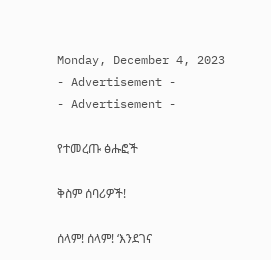Monday, December 4, 2023
- Advertisement -
- Advertisement -

የተመረጡ ፅሑፎች

ቅስም ሰባሪዎች!

ሰላም! ሰላም! ‘እንደገና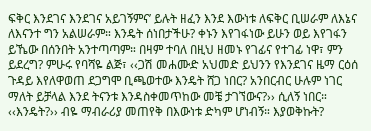ፍቅር እንደገና እንደገና አይገኝምና’ ይሉት ዘፈን እንደ እውነቱ ለፍቅር ቢሠራም ለእኔና ለእናንተ ግን አልሠራም። እንዴት ሰነበታችሁ? ቀኑን እየገፋነው ይሁን ወይ እየገፋን ይኼው በሰንበት አንተጣጣም። በዛም ተባለ በዚህ ዘመኑ የገፊና የተገፊ ነዋ፣ ምን ይደረግ? ምሁሩ የባሻዬ ልጅ፣ ‹‹ጋሽ መሐሙድ አህመድ ይህንን የእንደገና ዜማ ርዕሰ ጉዳይ እየለዋወጠ ደጋግሞ ቢጫወተው እንዴት ሸጋ ነበር? አንበርብር ሁሉም ነገር ማለት ይቻላል እንደ ትናንቱ እንዳስቀመጥከው መቼ ታገኘውና?›› ሲለኝ ነበር። ‹‹እንዴት?›› ብዬ ማብራሪያ መጠየቅ በእውነቱ ድካም ሆነብኝ። እያወቅኩት?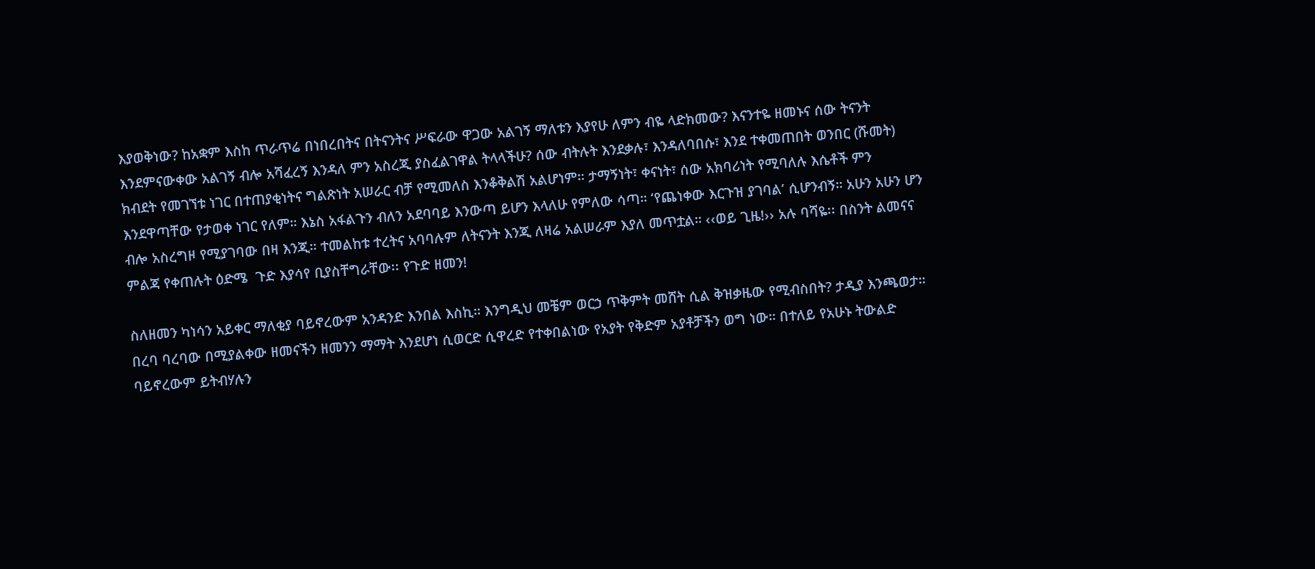እያወቅነው? ከአቋም እስከ ጥራጥሬ በነበረበትና በትናንትና ሥፍራው ዋጋው አልገኝ ማለቱን እያየሁ ለምን ብዬ ላድክመው? እናንተዬ ዘመኑና ሰው ትናንት እንደምናውቀው አልገኝ ብሎ አሻፈረኝ እንዳለ ምን አስረጂ ያስፈልገዋል ትላላችሁ? ሰው ብትሉት እንደቃሉ፣ እንዳለባበሱ፣ እንደ ተቀመጠበት ወንበር (ሹመት) ክብደት የመገኘቱ ነገር በተጠያቂነትና ግልጽነት አሠራር ብቻ የሚመለስ እንቆቅልሽ አልሆነም። ታማኝነት፣ ቀናነት፣ ሰው አክባሪነት የሚባለሉ እሴቶች ምን እንደዋጣቸው የታወቀ ነገር የለም። እኔስ አፋልጉን ብለን አደባባይ እንውጣ ይሆን እላለሁ የምለው ሳጣ። ‘የጨነቀው እርጉዝ ያገባል’ ሲሆንብኝ። አሁን አሁን ሆን ብሎ አስረግዞ የሚያገባው በዛ እንጂ። ተመልከቱ ተረትና አባባሉም ለትናንት እንጂ ለዛሬ አልሠራም እያለ መጥቷል። ‹‹ወይ ጊዜ!›› አሉ ባሻዬ፡፡ በስንት ልመናና ምልጃ የቀጠሉት ዕድሜ  ጉድ እያሳየ ቢያስቸግራቸው፡፡ የጉድ ዘመን!

ስለዘመን ካነሳን አይቀር ማለቂያ ባይኖረውም አንዳንድ እንበል እስኪ። እንግዲህ መቼም ወርኃ ጥቅምት መሸት ሲል ቅዝቃዜው የሚብስበት? ታዲያ እንጫወታ። በረባ ባረባው በሚያልቀው ዘመናችን ዘመንን ማማት እንደሆነ ሲወርድ ሲዋረድ የተቀበልነው የአያት የቅድም አያቶቻችን ወግ ነው። በተለይ የአሁኑ ትውልድ ባይኖረውም ይትብሃሉን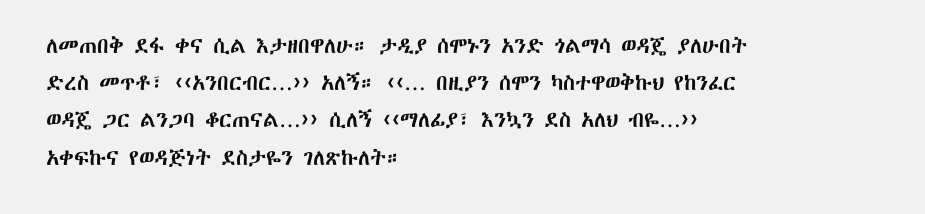ለመጠበቅ ደፋ ቀና ሲል እታዘበዋለሁ። ታዲያ ሰሞኑን አንድ ጎልማሳ ወዳጄ ያለሁበት ድረስ መጥቶ፣ ‹‹አንበርብር…›› አለኝ። ‹‹… በዚያን ሰሞን ካስተዋወቅኩህ የከንፈር ወዳጄ ጋር ልንጋባ ቆርጠናል…›› ሲለኝ ‹‹ማለፊያ፣ እንኳን ደስ አለህ ብዬ…›› አቀፍኩና የወዳጅነት ደስታዬን ገለጽኩለት።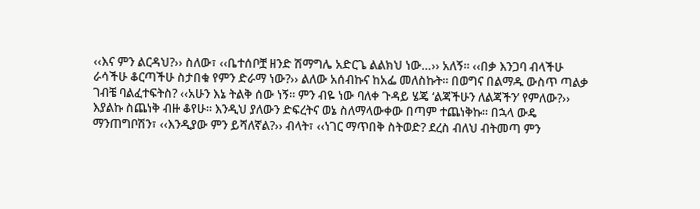‹‹እና ምን ልርዳህ?›› ስለው፣ ‹‹ቤተሰቦቿ ዘንድ ሽማግሌ አድርጌ ልልክህ ነው…›› አለኝ። ‹‹በቃ እንጋባ ብላችሁ ራሳችሁ ቆርጣችሁ ስታበቁ የምን ድራማ ነው?›› ልለው አሰብኩና ከአፌ መለስኩት። በወግና በልማዱ ውስጥ ጣልቃ ገብቼ ባልፈተፍትስ? ‹‹አሁን እኔ ትልቅ ሰው ነኝ። ምን ብዬ ነው ባለቀ ጉዳይ ሄጄ ‘ልጃችሁን ለልጃችን’ የምለው?›› እያልኩ ስጨነቅ ብዙ ቆየሁ። እንዲህ ያለውን ድፍረትና ወኔ ስለማላውቀው በጣም ተጨነቅኩ። በኋላ ውዴ ማንጠግቦሽን፣ ‹‹እንዲያው ምን ይሻለኛል?›› ብላት፣ ‹‹ነገር ማጥበቅ ስትወድ? ደረስ ብለህ ብትመጣ ምን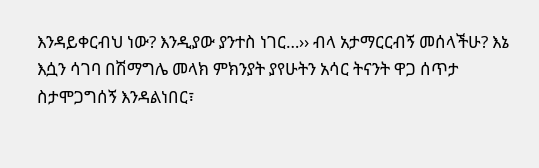እንዳይቀርብህ ነው? እንዲያው ያንተስ ነገር…›› ብላ አታማርርብኝ መሰላችሁ? እኔ እሷን ሳገባ በሽማግሌ መላክ ምክንያት ያየሁትን አሳር ትናንት ዋጋ ሰጥታ ስታሞጋግሰኝ እንዳልነበር፣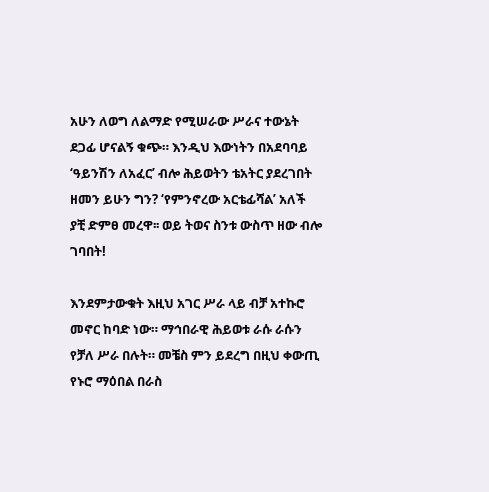አሁን ለወግ ለልማድ የሚሠራው ሥራና ተውኔት ደጋፊ ሆናልኝ ቁጭ። እንዲህ እውነትን በአደባባይ ‘ዓይንሽን ለአፈር’ ብሎ ሕይወትን ቴአትር ያደረገበት ዘመን ይሁን ግን? ‘የምንኖረው አርቴፊሻል’ አለች ያቺ ድምፀ መረዋ፡፡ ወይ ትወና ስንቱ ውስጥ ዘው ብሎ ገባበት!

እንደምታውቁት እዚህ አገር ሥራ ላይ ብቻ አተኩሮ መኖር ከባድ ነው። ማኅበራዊ ሕይወቱ ራሱ ራሱን የቻለ ሥራ በሉት። መቼስ ምን ይደረግ በዚህ ቀውጢ የኑሮ ማዕበል በራስ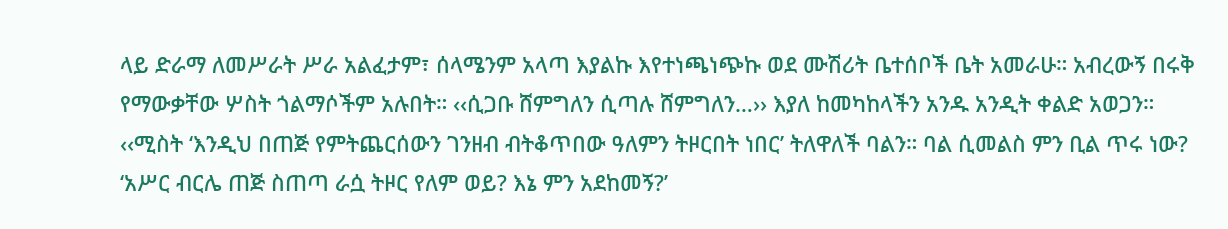ላይ ድራማ ለመሥራት ሥራ አልፈታም፣ ሰላሜንም አላጣ እያልኩ እየተነጫነጭኩ ወደ ሙሽሪት ቤተሰቦች ቤት አመራሁ። አብረውኝ በሩቅ የማውቃቸው ሦስት ጎልማሶችም አሉበት። ‹‹ሲጋቡ ሸምግለን ሲጣሉ ሸምግለን…›› እያለ ከመካከላችን አንዱ አንዲት ቀልድ አወጋን። ‹‹ሚስት ‘እንዲህ በጠጅ የምትጨርሰውን ገንዘብ ብትቆጥበው ዓለምን ትዞርበት ነበር’ ትለዋለች ባልን። ባል ሲመልስ ምን ቢል ጥሩ ነው? ‘አሥር ብርሌ ጠጅ ስጠጣ ራሷ ትዞር የለም ወይ? እኔ ምን አደከመኝ?’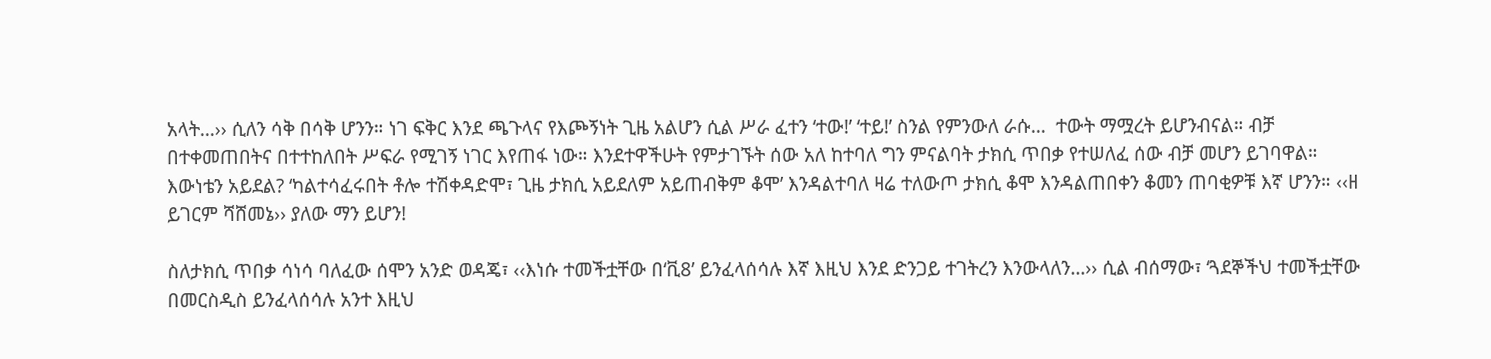አላት…›› ሲለን ሳቅ በሳቅ ሆንን። ነገ ፍቅር እንደ ጫጉላና የእጮኝነት ጊዜ አልሆን ሲል ሥራ ፈተን ‘ተው!’ ‘ተይ!’ ስንል የምንውለ ራሱ…  ተውት ማሟረት ይሆንብናል። ብቻ በተቀመጠበትና በተተከለበት ሥፍራ የሚገኝ ነገር እየጠፋ ነው። እንደተዋችሁት የምታገኙት ሰው አለ ከተባለ ግን ምናልባት ታክሲ ጥበቃ የተሠለፈ ሰው ብቻ መሆን ይገባዋል። እውነቴን አይደል? ‘ካልተሳፈሩበት ቶሎ ተሽቀዳድሞ፣ ጊዜ ታክሲ አይደለም አይጠብቅም ቆሞ’ እንዳልተባለ ዛሬ ተለውጦ ታክሲ ቆሞ እንዳልጠበቀን ቆመን ጠባቂዎቹ እኛ ሆንን። ‹‹ዘ ይገርም ሻሸመኔ›› ያለው ማን ይሆን!

ስለታክሲ ጥበቃ ሳነሳ ባለፈው ሰሞን አንድ ወዳጄ፣ ‹‹እነሱ ተመችቷቸው በ‘ቪ8’ ይንፈላሰሳሉ እኛ እዚህ እንደ ድንጋይ ተገትረን እንውላለን…›› ሲል ብሰማው፣ ‘ጓደኞችህ ተመችቷቸው በመርስዲስ ይንፈላሰሳሉ አንተ እዚህ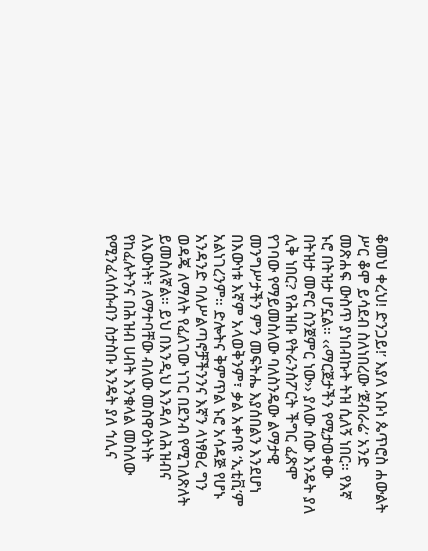ቆመህ ቀረህ! ድንጋይ!’ እያለ አቡነ ጴጥሮስ ሐውልት ሥር ቆሞ ይሳደብ ስለነበረው ‘ጀብራሬ’ አንድ መጽሐፍ ውስጥ ያነበብኩት ትዝ ሲለኝ ነበር። የእኛ ኑሮ በትዝታ ሆኗል። ‹‹ማርጀታችን የሚታወቀው በትዝታ መኖር ስንጀምር ነው›› ያለው ሰው እንዴት ያለ ሊቅ ነበር? የሕዝቡ የትራንስፖርት ችግር ፈጽሞ የገባው የማይመስለው ባለስንዴው ልማታዊ መንግሥታችን ምን መፍትሔ እያሰበልን እንደሆነ በእውነቱ እኛም አላወቅንም፣ ቃል አቀባዩ ‘ኢቲቪ’ም አልነገረንም። ድሎትና ቅምጥል ኑሮ አሳዳጅ የሆኑ አንዳንድ ባለሥልጣኖቻችንንና እኛን ላነፃፀረ ግን ወዳጄ ለማለት የፈለገው ነገር በደንብ የሚገለጽለት ይመስለኛል። ይህ በእንዲህ እንዳለ ለሕዝብና ለእውነት፣ ለማተባቸው ብለው መስዋዕትነት የከፈሉትንና በሕዝብ ሀብት እንቁላል መስለው የሚንፈላሰሱብን ስታስቡ እንዴት ያለ ኅሊና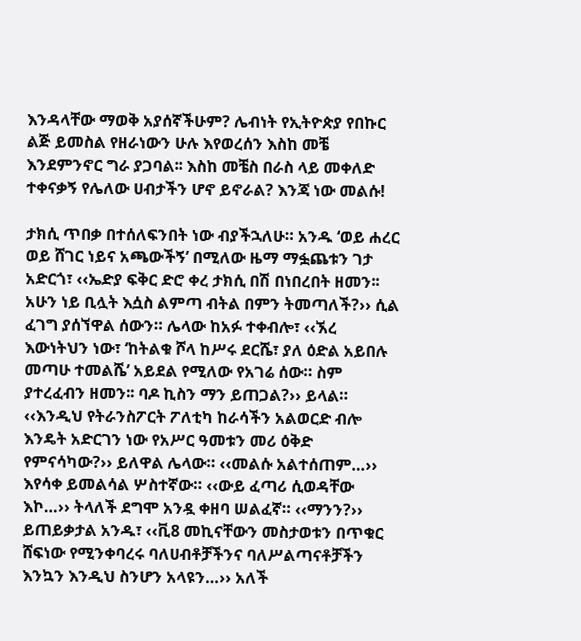እንዳላቸው ማወቅ አያሰኛችሁም? ሌብነት የኢትዮጵያ የበኩር ልጅ ይመስል የዘራነውን ሁሉ እየወረሰን እስከ መቼ እንደምንኖር ግራ ያጋባል፡፡ እስከ መቼስ በራስ ላይ መቀለድ ተቀናቃኝ የሌለው ሀብታችን ሆኖ ይኖራል? እንጃ ነው መልሱ!

ታክሲ ጥበቃ በተሰለፍንበት ነው ብያችኋለሁ። አንዱ ‘ወይ ሐረር ወይ ሸገር ነይና አጫውችኝ’ በሚለው ዜማ ማፏጨቱን ገታ አድርጎ፣ ‹‹ኤድያ ፍቅር ድሮ ቀረ ታክሲ በሽ በነበረበት ዘመን፡፡ አሁን ነይ ቢሏት እሷስ ልምጣ ብትል በምን ትመጣለች?›› ሲል ፈገግ ያሰኘዋል ሰውን። ሌላው ከአፉ ተቀብሎ፣ ‹‹ኧረ እውነትህን ነው፣ ‘ከትልቁ ሾላ ከሥሩ ደርሼ፣ ያለ ዕድል አይበሉ መጣሁ ተመልሼ’ አይደል የሚለው የአገሬ ሰው። ስም ያተረፈብን ዘመን፡፡ ባዶ ኪስን ማን ይጠጋል?›› ይላል። ‹‹እንዲህ የትራንስፖርት ፖለቲካ ከራሳችን አልወርድ ብሎ እንዴት አድርገን ነው የአሥር ዓመቱን መሪ ዕቅድ የምናሳካው?›› ይለዋል ሌላው። ‹‹መልሱ አልተሰጠም…›› እየሳቀ ይመልሳል ሦስተኛው። ‹‹ውይ ፈጣሪ ሲወዳቸው እኮ…›› ትላለች ደግሞ አንዷ ቀዘባ ሠልፈኛ። ‹‹ማንን?›› ይጠይቃታል አንዱ፣ ‹‹ቪ8 መኪናቸውን መስታወቱን በጥቁር ሸፍነው የሚንቀባረሩ ባለሀብቶቻችንና ባለሥልጣናቶቻችን እንኳን እንዲህ ስንሆን አላዩን…›› አለች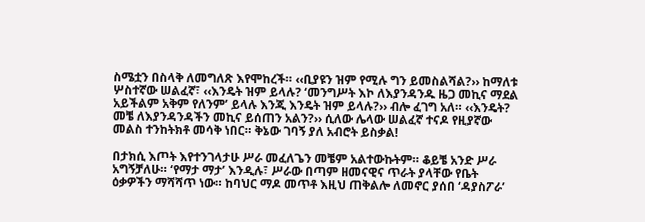ስሜቷን በስላቅ ለመግለጽ እየሞከረች። ‹‹ቢያዩን ዝም የሚሉ ግን ይመስልሻል?›› ከማለቱ ሦስተኛው ሠልፈኛ፣ ‹‹እንዴት ዝም ይላሉ? ‘መንግሥት እኮ ለእያንዳንዱ ዜጋ መኪና ማደል አይችልም አቅም የለንም’ ይላሉ እንጂ እንዴት ዝም ይላሉ?›› ብሎ ፈገግ አለ። ‹‹እንዴት? መቼ ለእያንዳንዳችን መኪና ይሰጠን አልን?›› ሲለው ሌላው ሠልፈኛ ተናዶ የዚያኛው መልስ ተንከትክቶ መሳቅ ነበር። ቅኔው ገባኝ ያለ አብሮት ይስቃል!

በታክሲ እጦት እየተንገላታሁ ሥራ መፈለጌን መቼም አልተውኩትም። ቆይቼ አንድ ሥራ አግኝቻለሁ። ‘የማታ ማታ’ እንዲሉ፣ ሥራው በጣም ዘመናዊና ጥራት ያላቸው የቤት ዕቃዎችን ማሻሻጥ ነው። ከባህር ማዶ መጥቶ እዚህ ጠቅልሎ ለመኖር ያሰበ ‘ዳያስፖራ’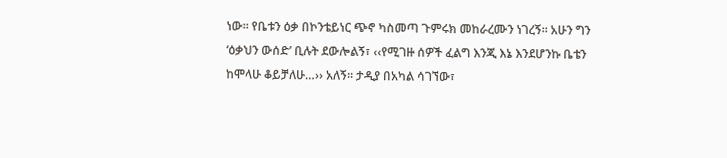ነው፡፡ የቤቱን ዕቃ በኮንቴይነር ጭኖ ካስመጣ ጉምሩክ መከራረሙን ነገረኝ። አሁን ግን ‘ዕቃህን ውሰድ’ ቢሉት ደውሎልኝ፣ ‹‹የሚገዙ ሰዎች ፈልግ እንጂ እኔ እንደሆንኩ ቤቴን ከሞላሁ ቆይቻለሁ…›› አለኝ። ታዲያ በአካል ሳገኘው፣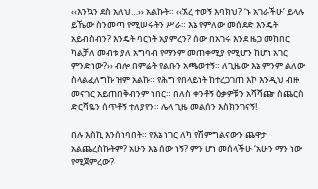‹‹እንኳን ደስ አለህ…›› አልኩት። ‹‹ኧረ ተወኝ እባክህ? ‘ኑ አገራችሁ’ ይላሉ ይኼው ስንመጣ የሚሠሩትን ሥራ። እኔ የምለው መሰደድ እንዴት አይብስብን? እንዴት ባርነት አያምረን? ሰው በአገሩ እንደ ዜጋ መከበር ካልቻለ መብቱ ያለ አግባብ የማንም መጠቀሚያ የሚሆን ከሆነ አገር ምንድነው?›› ብሎ በምሬት የልቡን አጫወተኝ። ለጊዜው እኔ ምንም ልለው ስላልፈለግኩ ዝም አልኩ። የሕግ የበላይነት ከተረጋገጠ እኮ እንዲህ ብዙ መናገር አይጠበቅብንም ነበር። በለስ ቀንቶኝ ዕቃዎቹን አሻሻጬ ስጨርስ ድርሻዬን ሰጥቶኝ ተለያየን። ሌላ ጊዜ መልሰን እስክንገናኝ!

በሉ እስኪ እንሰነባበት። የእኔ ነገር ለካ የሽምግልናውን ጨዋታ አልጨረስኩትም? አሁን እኔ ሰው ነኝ? ምን ሆነ መሰላችሁ ‘አሁን ማን ነው የሚጀምረው?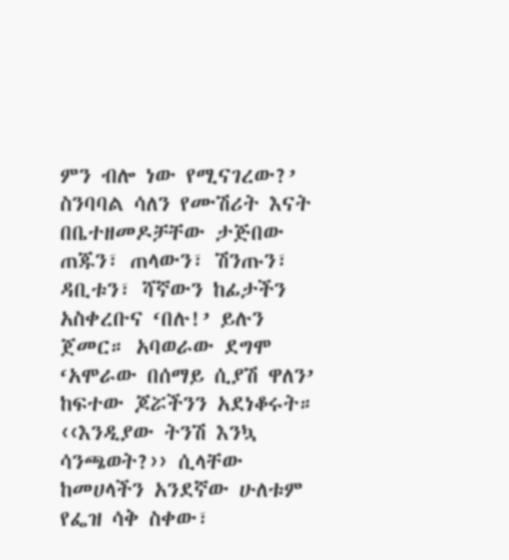ምን ብሎ ነው የሚናገረው?’ ስንባባል ሳለን የሙሽሪት እናት በቤተዘመዶቻቸው ታጅበው ጠጁን፣ ጠላውን፣ ሽንጡን፣ ዳቢቱን፣ ሻኛውን ከፊታችን አስቀረቡና ‘በሉ!’ ይሉን ጀመር። አባወራው ደግሞ ‘አሞራው በሰማይ ሲያሽ ዋለን’ ከፍተው ጆሯችንን አደነቆሩት። ‹‹እንዲያው ትንሽ እንኳ ሳንጫወት?›› ሲላቸው ከመሀላችን አንደኛው ሁለቱም የፌዝ ሳቅ ስቀው፣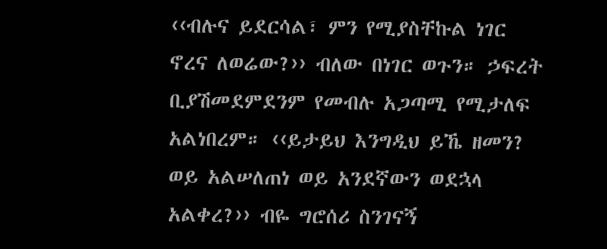‹‹ብሉና ይደርሳል፣ ምን የሚያስቸኩል ነገር ኖረና ለወሬው?›› ብለው በነገር ወጉን። ኃፍረት ቢያሽመደምደንም የመብሉ አጋጣሚ የሚታለፍ አልነበረም። ‹‹ይታይህ እንግዲህ ይኼ ዘመን? ወይ አልሠለጠነ ወይ አንደኛውን ወደኋላ አልቀረ?›› ብዬ ግሮሰሪ ስንገናኝ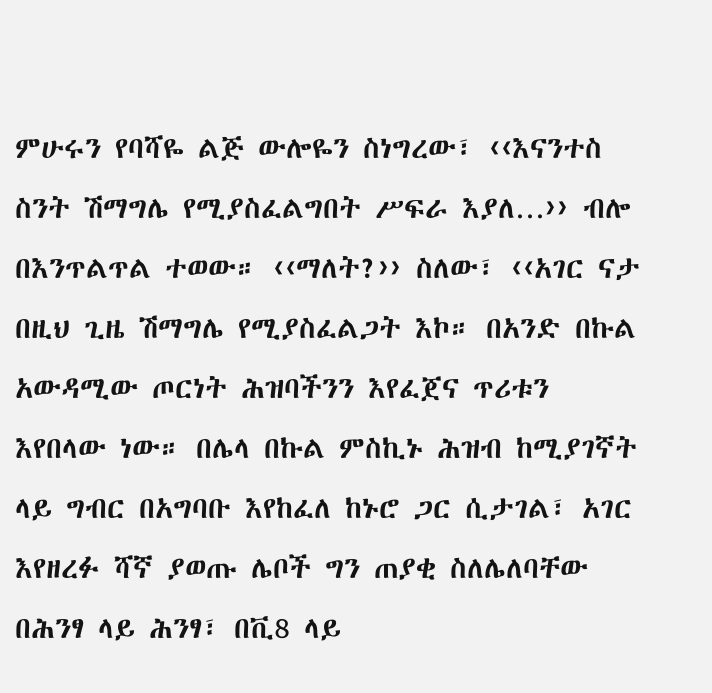ምሁሩን የባሻዬ ልጅ ውሎዬን ስነግረው፣ ‹‹እናንተስ ስንት ሽማግሌ የሚያስፈልግበት ሥፍራ እያለ…›› ብሎ በእንጥልጥል ተወው። ‹‹ማለት?›› ስለው፣ ‹‹አገር ናታ በዚህ ጊዜ ሽማግሌ የሚያስፈልጋት እኮ። በአንድ በኩል አውዳሚው ጦርነት ሕዝባችንን እየፈጀና ጥሪቱን እየበላው ነው። በሌላ በኩል ምስኪኑ ሕዝብ ከሚያገኛት ላይ ግብር በአግባቡ እየከፈለ ከኑሮ ጋር ሲታገል፣ አገር እየዘረፉ ሻኛ ያወጡ ሌቦች ግን ጠያቂ ስለሌለባቸው በሕንፃ ላይ ሕንፃ፣ በቪ8 ላይ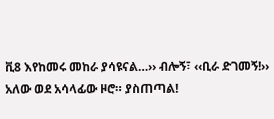ቪ8 እየከመሩ መከራ ያሳዩናል…›› ብሎኝ፣ ‹‹ቢራ ድገመኝ!›› አለው ወደ አሳላፊው ዞሮ። ያስጠጣል!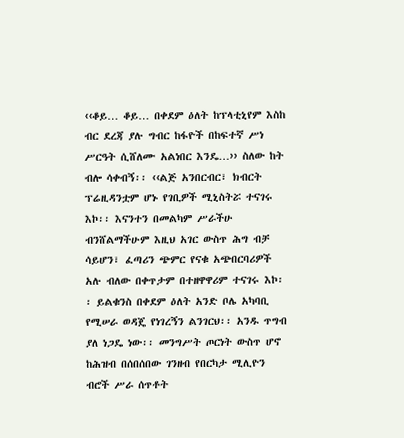‹‹ቆይ… ቆይ… በቀደም ዕለት ከፕላቲኒየም እስከ ብር ደረጃ ያሉ ግብር ከፋዮች በከፍተኛ ሥነ ሥርዓት ሲሸለሙ አልነበር እንዴ…›› ስለው ከት ብሎ ሳቀብኝ፡፡ ‹‹ልጅ አንበርብር፣ ክብርት ፕሬዚዳንቷም ሆኑ የገቢዎች ሚኒስትሯ ተናገሩ እኮ፡፡ እናንተን በመልካም ሥራችሁ ብንሸልማችሁም እዚህ አገር ውስጥ ሕግ ብቻ ሳይሆን፣ ፈጣሪን ጭምር የናቁ አጭበርባሪዎች አሉ ብለው በቀጥታም በተዘዋዋሪም ተናገሩ እኮ፡፡ ይልቁንስ በቀደም ዕለት አንድ ቦሌ አካባቢ የሚሠራ ወዳጄ የነገረኝን ልንገርህ፡፡ አንዱ ጥግብ ያለ ነጋዴ ነው፡፡ መንግሥት ጦርነት ውስጥ ሆኖ ከሕዝብ በሰበሰበው ገንዘብ የበርካታ ሚሊዮን ብሮች ሥራ ሰጥቶት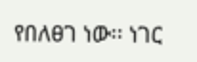የበለፀገ ነው፡፡ ነገር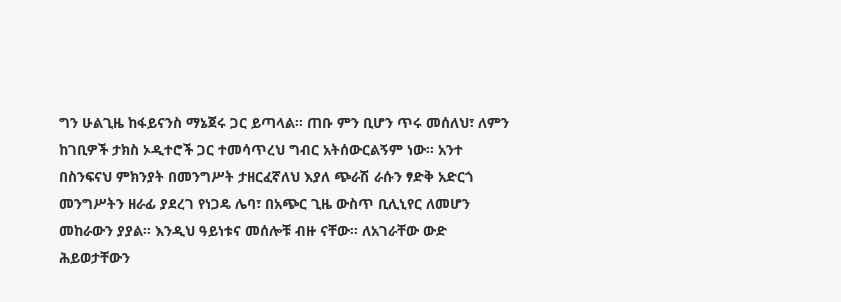ግን ሁልጊዜ ከፋይናንስ ማኔጀሩ ጋር ይጣላል፡፡ ጠቡ ምን ቢሆን ጥሩ መሰለህ፣ ለምን ከገቢዎች ታክስ ኦዲተሮች ጋር ተመሳጥረህ ግብር አትሰውርልኝም ነው፡፡ አንተ በስንፍናህ ምክንያት በመንግሥት ታዘርፈኛለህ እያለ ጭራሽ ራሱን ፃድቅ አድርጎ መንግሥትን ዘራፊ ያደረገ የነጋዴ ሌባ፣ በአጭር ጊዜ ውስጥ ቢሊኒየር ለመሆን መከራውን ያያል፡፡ እንዲህ ዓይነቱና መሰሎቹ ብዙ ናቸው፡፡ ለአገራቸው ውድ ሕይወታቸውን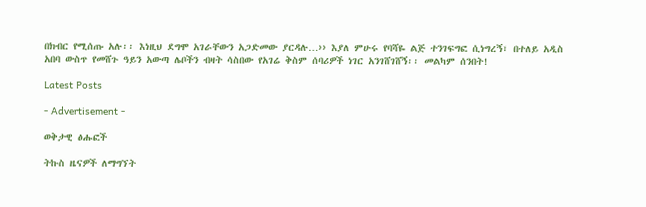በክብር የሚሰጡ አሉ፡፡ እነዚህ ደግሞ አገራቸውን አጋድመው ያርዳሉ…›› እያለ ምሁሩ የባሻዬ ልጅ ተንገፍግፎ ሲነግረኝ፣ በተለይ አዲስ አበባ ውስጥ የመሸጉ ዓይን አውጣ ሌቦችን ብዛት ሳስበው የአገሬ ቅስም ሰባሪዎች ነገር አንገሸገሸኝ፡፡ መልካም ሰንበት!

Latest Posts

- Advertisement -

ወቅታዊ ፅሑፎች

ትኩስ ዜናዎች ለማግኘት